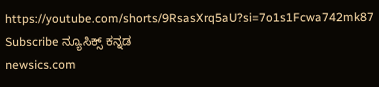https://youtube.com/shorts/9RsasXrq5aU?si=7o1s1Fcwa742mk87
Subscribe ನ್ಯೂಸಿಕ್ಸ್ ಕನ್ನಡ
newsics.com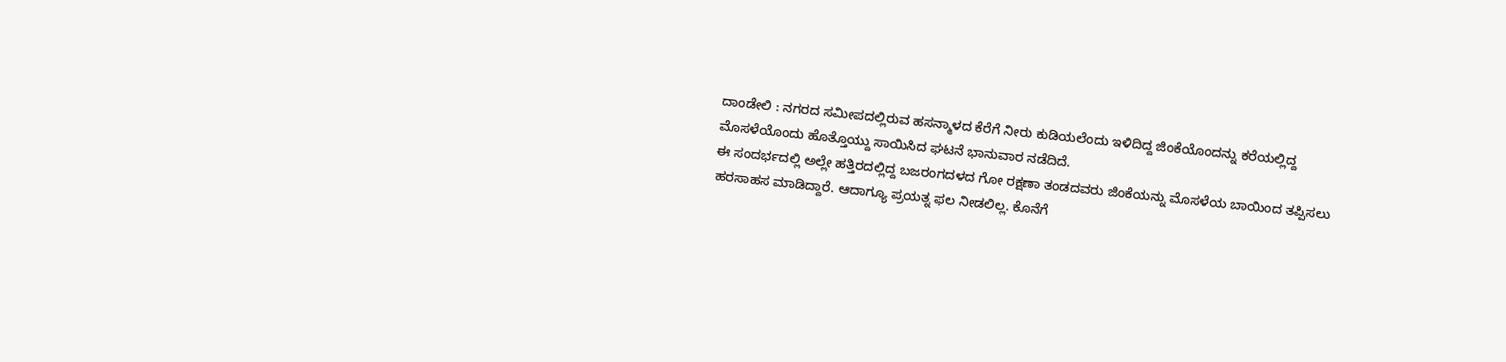ದಾಂಡೇಲಿ : ನಗರದ ಸಮೀಪದಲ್ಲಿರುವ ಹಸನ್ಮಾಳದ ಕೆರೆಗೆ ನೀರು ಕುಡಿಯಲೆಂದು ಇಳಿದಿದ್ದ ಜಿಂಕೆಯೊಂದನ್ನು ಕರೆಯಲ್ಲಿದ್ದ ಮೊಸಳೆಯೊಂದು ಹೊತ್ತೊಯ್ದು ಸಾಯಿಸಿದ ಘಟನೆ ಭಾನುವಾರ ನಡೆದಿದೆ.
ಈ ಸಂದರ್ಭದಲ್ಲಿ ಅಲ್ಲೇ ಹತ್ತಿರದಲ್ಲಿದ್ದ ಬಜರಂಗದಳದ ಗೋ ರಕ್ಷಣಾ ತಂಡದವರು ಜಿಂಕೆಯನ್ನು ಮೊಸಳೆಯ ಬಾಯಿಂದ ತಪ್ಪಿಸಲು ಹರಸಾಹಸ ಮಾಡಿದ್ದಾರೆ. ಆದಾಗ್ಯೂ ಪ್ರಯತ್ನ ಫಲ ನೀಡಲಿಲ್ಲ. ಕೊನೆಗೆ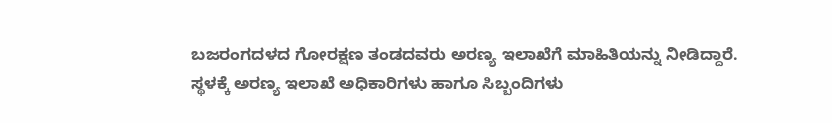ಬಜರಂಗದಳದ ಗೋರಕ್ಷಣ ತಂಡದವರು ಅರಣ್ಯ ಇಲಾಖೆಗೆ ಮಾಹಿತಿಯನ್ನು ನೀಡಿದ್ದಾರೆ. ಸ್ಥಳಕ್ಕೆ ಅರಣ್ಯ ಇಲಾಖೆ ಅಧಿಕಾರಿಗಳು ಹಾಗೂ ಸಿಬ್ಬಂದಿಗಳು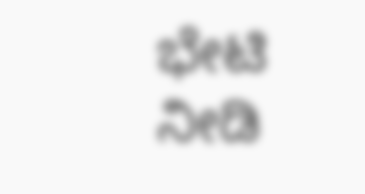ಭೇಟಿ ನೀಡಿ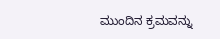ಮುಂದಿನ ಕ್ರಮವನ್ನು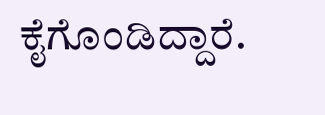ಕೈಗೊಂಡಿದ್ದಾರೆ.